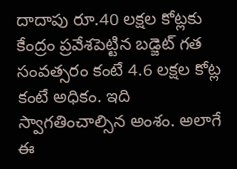దాదాపు రూ.40 లక్షల కోట్లకు కేంద్రం ప్రవేశపెట్టిన బడ్జెట్ గత సంవత్సరం కంటే 4.6 లక్షల కోట్ల కంటే అధికం. ఇది స్వాగతించాల్సిన అంశం. అలాగే ఈ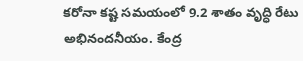కరోనా కష్ట సమయంలో 9.2 శాతం వృద్ధి రేటు అభినందనీయం. కేంద్ర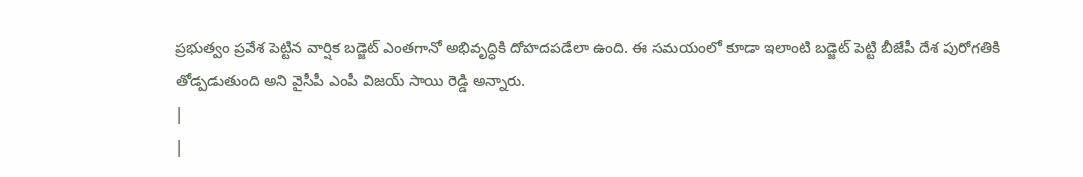ప్రభుత్వం ప్రవేశ పెట్టిన వార్షిక బడ్జెట్ ఎంతగానో అభివృద్ధికి దోహదపడేలా ఉంది. ఈ సమయంలో కూడా ఇలాంటి బడ్జెట్ పెట్టి బీజేపీ దేశ పురోగతికి తోడ్పడుతుంది అని వైసీపీ ఎంపీ విజయ్ సాయి రెడ్డి అన్నారు.
|
|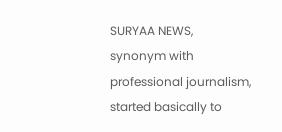SURYAA NEWS, synonym with professional journalism, started basically to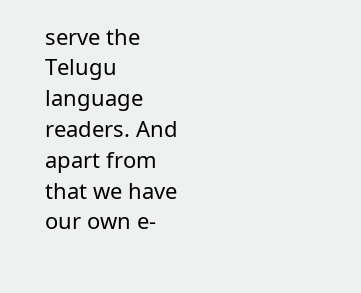serve the Telugu language readers. And apart from that we have our own e-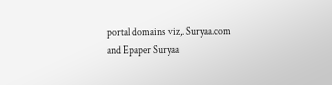portal domains viz,. Suryaa.com and Epaper Suryaa